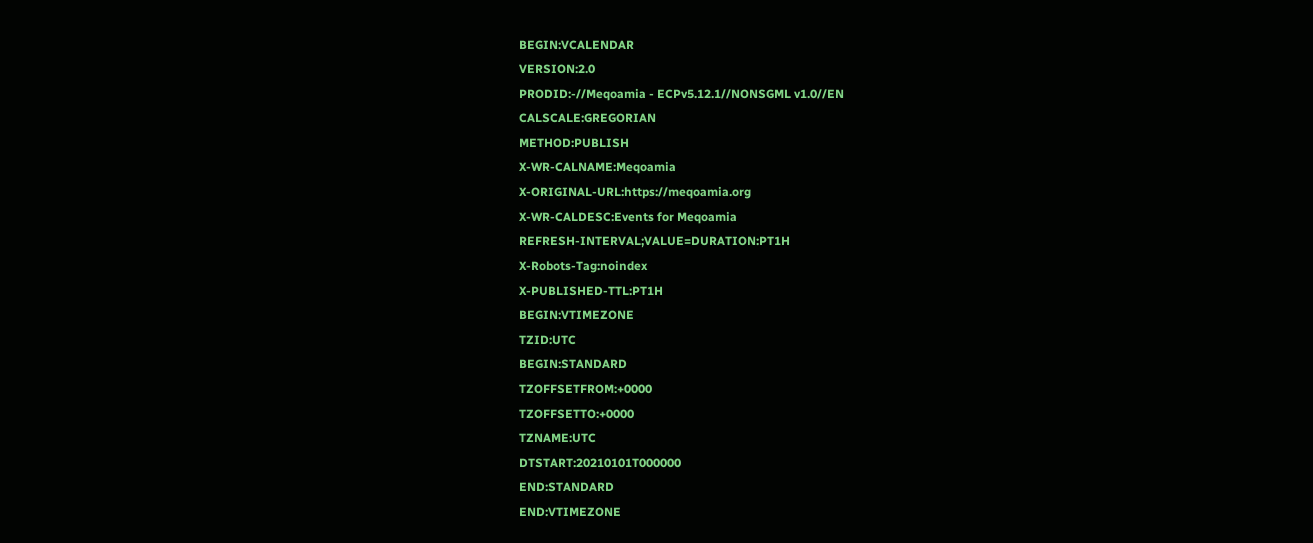BEGIN:VCALENDAR
VERSION:2.0
PRODID:-//Meqoamia - ECPv5.12.1//NONSGML v1.0//EN
CALSCALE:GREGORIAN
METHOD:PUBLISH
X-WR-CALNAME:Meqoamia
X-ORIGINAL-URL:https://meqoamia.org
X-WR-CALDESC:Events for Meqoamia
REFRESH-INTERVAL;VALUE=DURATION:PT1H
X-Robots-Tag:noindex
X-PUBLISHED-TTL:PT1H
BEGIN:VTIMEZONE
TZID:UTC
BEGIN:STANDARD
TZOFFSETFROM:+0000
TZOFFSETTO:+0000
TZNAME:UTC
DTSTART:20210101T000000
END:STANDARD
END:VTIMEZONE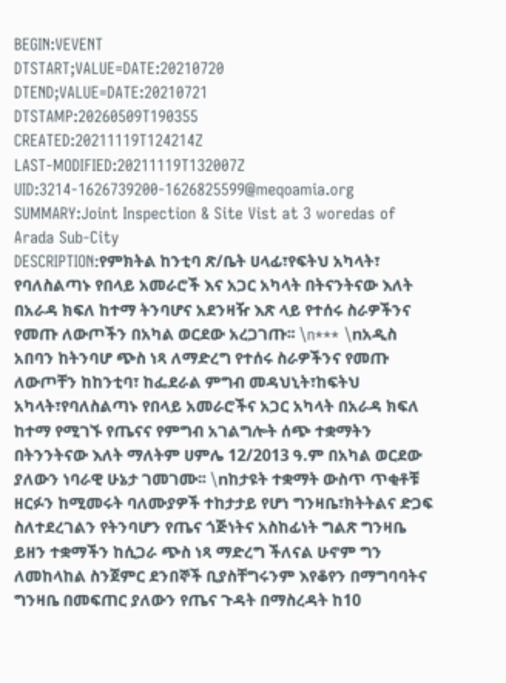BEGIN:VEVENT
DTSTART;VALUE=DATE:20210720
DTEND;VALUE=DATE:20210721
DTSTAMP:20260509T190355
CREATED:20211119T124214Z
LAST-MODIFIED:20211119T132007Z
UID:3214-1626739200-1626825599@meqoamia.org
SUMMARY:Joint Inspection & Site Vist at 3 woredas of Arada Sub-City
DESCRIPTION:የምክትል ከንቲባ ጽ/ቤት ሀላፊ፣የፍትህ አካላት፣ የባለስልጣኑ የበላይ አመራሮች እና አጋር አካላት በትናንትናው እለት በአራዳ ክፍለ ከተማ ትንባሆና አደንዛዥ እጽ ላይ የተሰሩ ስራዎችንና የመጡ ለውጦችን በአካል ወርደው አረጋገጡ፡፡ \n*** \nአዲስ አበባን ከትንባሆ ጭስ ነጻ ለማድረግ የተሰሩ ስራዎችንና የመጡ ለውጦቸን ከከንቲባ፣ ከፌደራል ምግብ መዳህኒት፣ከፍትህ አካላት፣የባለስልጣኑ የበላይ አመራሮችና አጋር አካላት በአራዳ ክፍለ ከተማ የሚገኙ የጤናና የምግብ አገልግሎት ሰጭ ተቋማትን በትንንትናው እለት ማለትም ሀምሌ 12/2013 ዓ.ም በአካል ወርደው ያለውን ነባራዊ ሁኔታ ገመገሙ፡፡ \nከታዩት ተቋማት ውስጥ ጥቂቶቹ ዘርፉን ከሚመሩት ባለሙያዎች ተከታታይ የሆነ ግንዛቤ፣ክትትልና ድጋፍ ስለተደረገልን የትንባሆን የጤና ጎጅነትና አስከፊነት ግልጽ ግንዛቤ ይዘን ተቋማችን ከሲጋራ ጭስ ነጻ ማድረግ ችለናል ሁኖም ግን ለመከላከል ስንጀምር ደንበኞች ቢያስቸግሩንም እየቆየን በማግባባትና ግንዛቤ በመፍጠር ያለውን የጤና ጉዳት በማስረዳት ከ10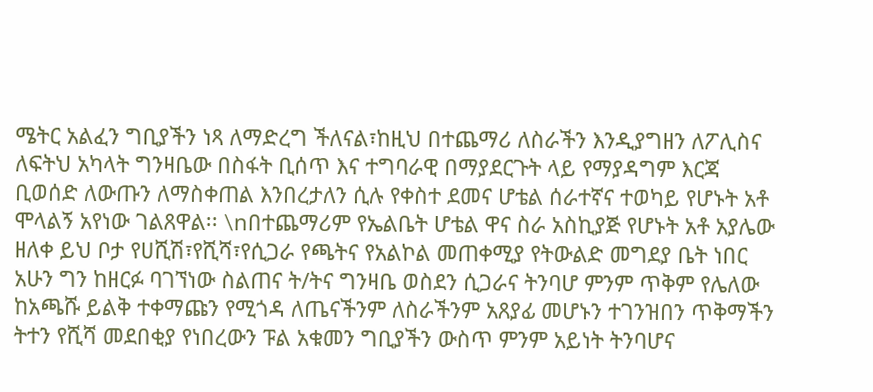ሜትር አልፈን ግቢያችን ነጻ ለማድረግ ችለናል፣ከዚህ በተጨማሪ ለስራችን እንዲያግዘን ለፖሊስና ለፍትህ አካላት ግንዛቤው በስፋት ቢሰጥ እና ተግባራዊ በማያደርጉት ላይ የማያዳግም እርጃ ቢወሰድ ለውጡን ለማስቀጠል እንበረታለን ሲሉ የቀስተ ደመና ሆቴል ሰራተኛና ተወካይ የሆኑት አቶ ሞላልኝ አየነው ገልጸዋል፡፡ \nበተጨማሪም የኤልቤት ሆቴል ዋና ስራ አስኪያጅ የሆኑት አቶ አያሌው ዘለቀ ይህ ቦታ የሀሺሽ፣የሺሻ፣የሲጋራ የጫትና የአልኮል መጠቀሚያ የትውልድ መግደያ ቤት ነበር አሁን ግን ከዘርፉ ባገኘነው ስልጠና ት/ትና ግንዛቤ ወስደን ሲጋራና ትንባሆ ምንም ጥቅም የሌለው ከአጫሹ ይልቅ ተቀማጩን የሚጎዳ ለጤናችንም ለስራችንም አጸያፊ መሆኑን ተገንዝበን ጥቅማችን ትተን የሺሻ መደበቂያ የነበረውን ፑል አቁመን ግቢያችን ውስጥ ምንም አይነት ትንባሆና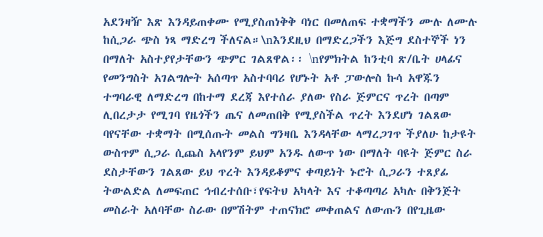አደንዛዥ እጽ እንዳይጠቀሙ የሚያስጠነቅቅ ባነር በመለጠፍ ተቋማችን ሙሉ ለሙሉ ከሲጋራ ጭስ ነጻ ማድረግ ችለናል።\nእንደዚህ በማድረጋችን እጅግ ደስተኞች ነን በማለት አስተያየታቸውን ጭምር ገልጸዋል፡፡ \nየምክትል ከንቲባ ጽ/ቤት ሀላፊና የመንግስት አገልግሎት አሰጣጥ አስተባባሪ የሆኑት አቶ ፓውሎስ ኩሳ አዋጁን ተግባራዊ ለማድረግ በከተማ ደረጃ እየተሰራ ያለው የስራ ጅምርና ጥረት በጣም ሊበረታታ የሚገባ የዜጎችን ጤና ለመጠበቅ የሚያስችል ጥረት እንደሆነ ገልጸው ባየናቸው ተቋማት በሚሰጡት መልስ ግንዛቤ እንዳላቸው ላማረጋገጥ ችያለሁ ከታዩት ውስጥም ሲጋራ ሲጨስ አላየንም ይህም አንዱ ለውጥ ነው በማለት ባዩት ጅምር ስራ ደስታቸውን ገልጸው ይህ ጥረት እንዳይቆምና ቀጣይነት ኑሮት ሲጋራን ተጸያፊ ትውልድል ለመፍጠር ኅብረተሰቡ፣የፍትህ አካላት እና ተቆጣጣሪ አካሉ በቅንጅት መስራት አለባቸው ስራው በምሽትም ተጠናክሮ መቀጠልና ለውጡን በየጊዜው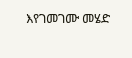እየገመገሙ መሄድ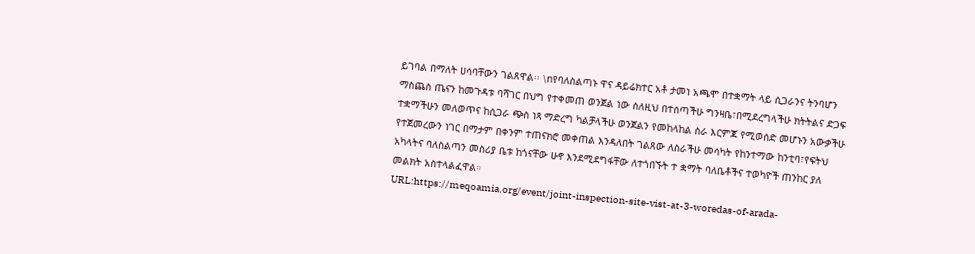ይገባል በማለት ሀሳባቸውን ገልጸዋል፡፡ \nየባለስልጣኑ ዋና ዳይሬክተር አቶ ታመነ አጫሞ በተቋማት ላይ ሲጋራንና ትንባሆን ማስጨስ ጤናን ከመጉዳቱ ባሻገር በህግ የተቀመጠ ወንጀል ነው ስለዚህ በተሰጣችሁ ግንዛቤ፣በሚደረግላችሁ ክትትልና ድጋፍ ተቋማችሁን መለወጥና ከሲጋራ ጭስ ነጻ ማድረግ ካልቻላችሁ ወንጀልን የመከላከል ስራ እርምጃ የሚወሰድ መሆኑን አውቃችሁ የተጀመረውን ነገር በማታም በቀንም ተጠናክሮ መቀጠል እንዳለበት ገልጸው ለስራችሁ መሳካት የከንተማው ከንቲባ፣የፍትህ አካላትና ባለስልጣን መስሪያ ቤቱ ከጎናቸው ሁኖ እንደሚደግፋቸው ለተጎበኙት ተ ቋማት ባለቤቶችና ተወካዮች ጠንከር ያለ መልክት አስተላልፈዋል።
URL:https://meqoamia.org/event/joint-inspection-site-vist-at-3-woredas-of-arada-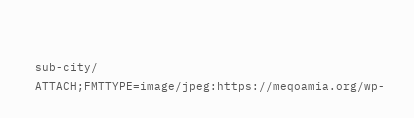sub-city/
ATTACH;FMTTYPE=image/jpeg:https://meqoamia.org/wp-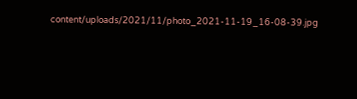content/uploads/2021/11/photo_2021-11-19_16-08-39.jpg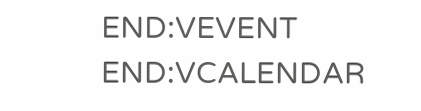END:VEVENT
END:VCALENDAR